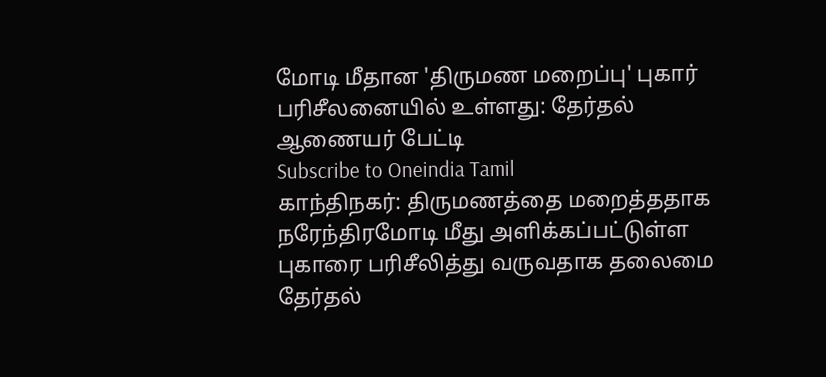மோடி மீதான 'திருமண மறைப்பு' புகார் பரிசீலனையில் உள்ளது: தேர்தல் ஆணையர் பேட்டி
Subscribe to Oneindia Tamil
காந்திநகர்: திருமணத்தை மறைத்ததாக நரேந்திரமோடி மீது அளிக்கப்பட்டுள்ள புகாரை பரிசீலித்து வருவதாக தலைமை தேர்தல்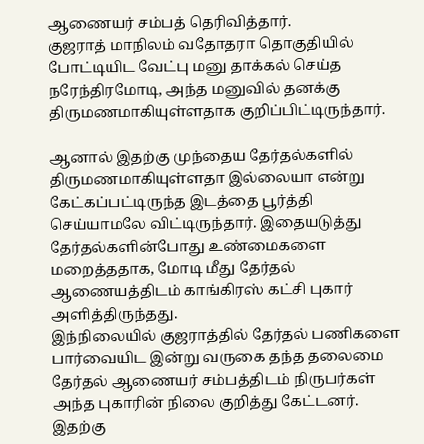ஆணையர் சம்பத் தெரிவித்தார்.
குஜராத் மாநிலம் வதோதரா தொகுதியில் போட்டியிட வேட்பு மனு தாக்கல் செய்த நரேந்திரமோடி, அந்த மனுவில் தனக்கு திருமணமாகியுள்ளதாக குறிப்பிட்டிருந்தார்.

ஆனால் இதற்கு முந்தைய தேர்தல்களில் திருமணமாகியுள்ளதா இல்லையா என்று கேட்கப்பட்டிருந்த இடத்தை பூர்த்தி செய்யாமலே விட்டிருந்தார். இதையடுத்து தேர்தல்களின்போது உண்மைகளை மறைத்ததாக, மோடி மீது தேர்தல் ஆணையத்திடம் காங்கிரஸ் கட்சி புகார் அளித்திருந்தது.
இந்நிலையில் குஜராத்தில் தேர்தல் பணிகளை பார்வையிட இன்று வருகை தந்த தலைமை தேர்தல் ஆணையர் சம்பத்திடம் நிருபர்கள் அந்த புகாரின் நிலை குறித்து கேட்டனர். இதற்கு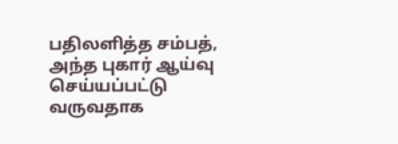பதிலளித்த சம்பத், அந்த புகார் ஆய்வு செய்யப்பட்டு வருவதாக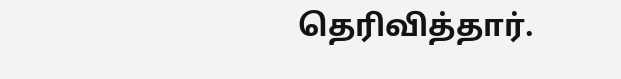தெரிவித்தார்.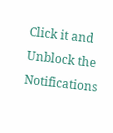Click it and Unblock the Notifications